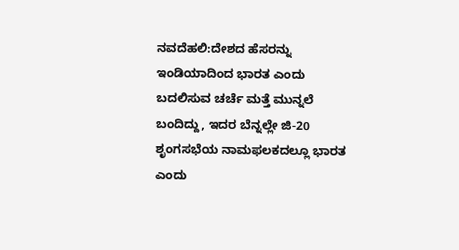ನವದೆಹಲಿ:ದೇಶದ ಹೆಸರನ್ನು ಇಂಡಿಯಾದಿಂದ ಭಾರತ ಎಂದು ಬದಲಿಸುವ ಚರ್ಚೆ ಮತ್ತೆ ಮುನ್ನಲೆ ಬಂದಿದ್ದು, ಇದರ ಬೆನ್ನಲ್ಲೇ ಜಿ-20 ಶೃಂಗಸಭೆಯ ನಾಮಫಲಕದಲ್ಲೂ ಭಾರತ ಎಂದು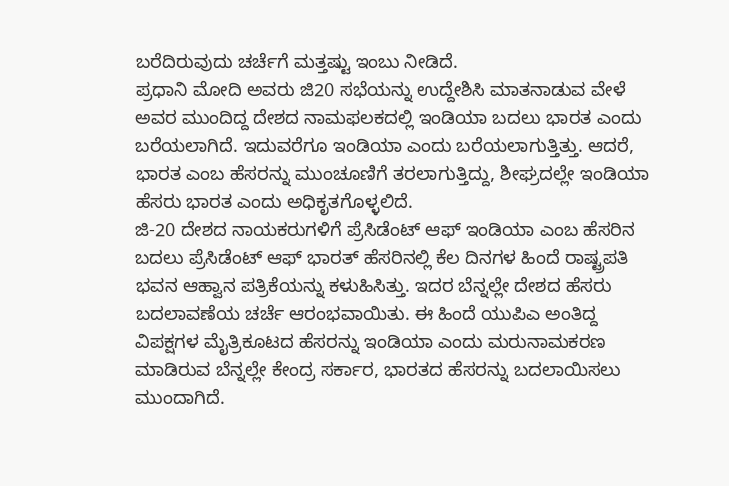ಬರೆದಿರುವುದು ಚರ್ಚೆಗೆ ಮತ್ತಷ್ಟು ಇಂಬು ನೀಡಿದೆ.
ಪ್ರಧಾನಿ ಮೋದಿ ಅವರು ಜಿ20 ಸಭೆಯನ್ನು ಉದ್ದೇಶಿಸಿ ಮಾತನಾಡುವ ವೇಳೆ ಅವರ ಮುಂದಿದ್ದ ದೇಶದ ನಾಮಫಲಕದಲ್ಲಿ ಇಂಡಿಯಾ ಬದಲು ಭಾರತ ಎಂದು ಬರೆಯಲಾಗಿದೆ. ಇದುವರೆಗೂ ಇಂಡಿಯಾ ಎಂದು ಬರೆಯಲಾಗುತ್ತಿತ್ತು. ಆದರೆ, ಭಾರತ ಎಂಬ ಹೆಸರನ್ನು ಮುಂಚೂಣಿಗೆ ತರಲಾಗುತ್ತಿದ್ದು, ಶೀಘ್ರದಲ್ಲೇ ಇಂಡಿಯಾ ಹೆಸರು ಭಾರತ ಎಂದು ಅಧಿಕೃತಗೊಳ್ಳಲಿದೆ.
ಜಿ-20 ದೇಶದ ನಾಯಕರುಗಳಿಗೆ ಪ್ರೆಸಿಡೆಂಟ್ ಆಫ್ ಇಂಡಿಯಾ ಎಂಬ ಹೆಸರಿನ ಬದಲು ಪ್ರೆಸಿಡೆಂಟ್ ಆಫ್ ಭಾರತ್ ಹೆಸರಿನಲ್ಲಿ ಕೆಲ ದಿನಗಳ ಹಿಂದೆ ರಾಷ್ಟ್ರಪತಿ ಭವನ ಆಹ್ವಾನ ಪತ್ರಿಕೆಯನ್ನು ಕಳುಹಿಸಿತ್ತು. ಇದರ ಬೆನ್ನಲ್ಲೇ ದೇಶದ ಹೆಸರು ಬದಲಾವಣೆಯ ಚರ್ಚೆ ಆರಂಭವಾಯಿತು. ಈ ಹಿಂದೆ ಯುಪಿಎ ಅಂತಿದ್ದ ವಿಪಕ್ಷಗಳ ಮೈತ್ರಿಕೂಟದ ಹೆಸರನ್ನು ಇಂಡಿಯಾ ಎಂದು ಮರುನಾಮಕರಣ ಮಾಡಿರುವ ಬೆನ್ನಲ್ಲೇ ಕೇಂದ್ರ ಸರ್ಕಾರ, ಭಾರತದ ಹೆಸರನ್ನು ಬದಲಾಯಿಸಲು ಮುಂದಾಗಿದೆ.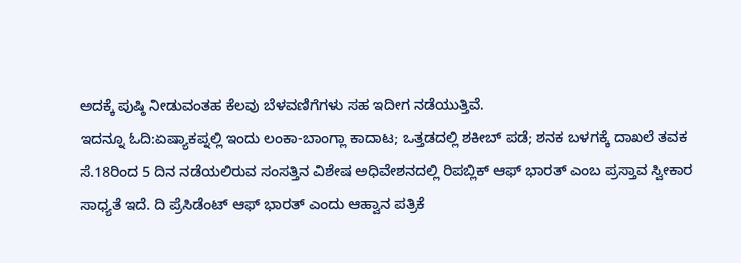ಅದಕ್ಕೆ ಪುಷ್ಠಿ ನೀಡುವಂತಹ ಕೆಲವು ಬೆಳವಣಿಗೆಗಳು ಸಹ ಇದೀಗ ನಡೆಯುತ್ತಿವೆ.
ಇದನ್ನೂ ಓದಿ:ಏಷ್ಯಾಕಪ್ನಲ್ಲಿ ಇಂದು ಲಂಕಾ-ಬಾಂಗ್ಲಾ ಕಾದಾಟ; ಒತ್ತಡದಲ್ಲಿ ಶಕೀಬ್ ಪಡೆ; ಶನಕ ಬಳಗಕ್ಕೆ ದಾಖಲೆ ತವಕ
ಸೆ.18ರಿಂದ 5 ದಿನ ನಡೆಯಲಿರುವ ಸಂಸತ್ತಿನ ವಿಶೇಷ ಅಧಿವೇಶನದಲ್ಲಿ ರಿಪಬ್ಲಿಕ್ ಆಫ್ ಭಾರತ್ ಎಂಬ ಪ್ರಸ್ತಾವ ಸ್ವೀಕಾರ ಸಾಧ್ಯತೆ ಇದೆ. ದಿ ಪ್ರೆಸಿಡೆಂಟ್ ಆಫ್ ಭಾರತ್ ಎಂದು ಆಹ್ವಾನ ಪತ್ರಿಕೆ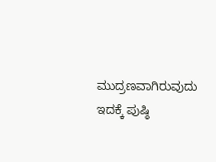ಮುದ್ರಣವಾಗಿರುವುದು ಇದಕ್ಕೆ ಪುಷ್ಠಿ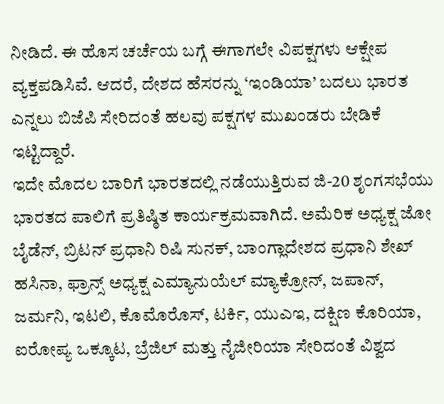ನೀಡಿದೆ. ಈ ಹೊಸ ಚರ್ಚೆಯ ಬಗ್ಗೆ ಈಗಾಗಲೇ ವಿಪಕ್ಷಗಳು ಆಕ್ಷೇಪ ವ್ಯಕ್ತಪಡಿಸಿವೆ. ಆದರೆ, ದೇಶದ ಹೆಸರನ್ನು ‘ಇಂಡಿಯಾ’ ಬದಲು ಭಾರತ ಎನ್ನಲು ಬಿಜೆಪಿ ಸೇರಿದಂತೆ ಹಲವು ಪಕ್ಷಗಳ ಮುಖಂಡರು ಬೇಡಿಕೆ ಇಟ್ಟಿದ್ದಾರೆ.
ಇದೇ ಮೊದಲ ಬಾರಿಗೆ ಭಾರತದಲ್ಲಿ ನಡೆಯುತ್ತಿರುವ ಜಿ-20 ಶೃಂಗಸಭೆಯು ಭಾರತದ ಪಾಲಿಗೆ ಪ್ರತಿಷ್ಠಿತ ಕಾರ್ಯಕ್ರಮವಾಗಿದೆ. ಅಮೆರಿಕ ಅಧ್ಯಕ್ಷ ಜೋ ಬೈಡೆನ್, ಬ್ರಿಟನ್ ಪ್ರಧಾನಿ ರಿಷಿ ಸುನಕ್, ಬಾಂಗ್ಲಾದೇಶದ ಪ್ರಧಾನಿ ಶೇಖ್ ಹಸಿನಾ, ಫ್ರಾನ್ಸ್ ಅಧ್ಯಕ್ಷ ಎಮ್ಯಾನುಯೆಲ್ ಮ್ಯಾಕ್ರೋನ್, ಜಪಾನ್, ಜರ್ಮನಿ, ಇಟಲಿ, ಕೊಮೊರೊಸ್, ಟರ್ಕಿ, ಯುಎಇ, ದಕ್ಷಿಣ ಕೊರಿಯಾ, ಐರೋಪ್ಯ ಒಕ್ಕೂಟ, ಬ್ರೆಜಿಲ್ ಮತ್ತು ನೈಜೀರಿಯಾ ಸೇರಿದಂತೆ ವಿಶ್ವದ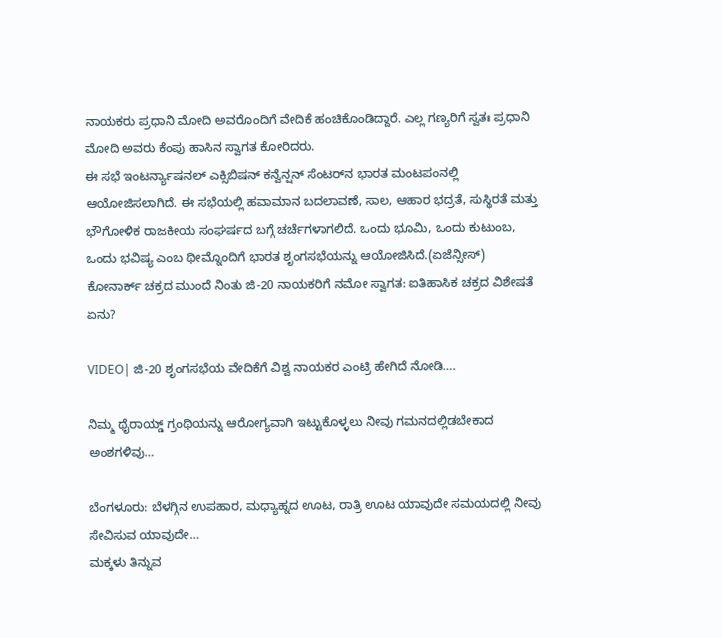ನಾಯಕರು ಪ್ರಧಾನಿ ಮೋದಿ ಅವರೊಂದಿಗೆ ವೇದಿಕೆ ಹಂಚಿಕೊಂಡಿದ್ದಾರೆ. ಎಲ್ಲ ಗಣ್ಯರಿಗೆ ಸ್ವತಃ ಪ್ರಧಾನಿ ಮೋದಿ ಅವರು ಕೆಂಪು ಹಾಸಿನ ಸ್ವಾಗತ ಕೋರಿದರು.
ಈ ಸಭೆ ಇಂಟರ್ನ್ಯಾಷನಲ್ ಎಕ್ಸಿಬಿಷನ್ ಕನ್ವೆನ್ಷನ್ ಸೆಂಟರ್‌ನ ಭಾರತ ಮಂಟಪಂನಲ್ಲಿ ಆಯೋಜಿಸಲಾಗಿದೆ. ಈ ಸಭೆಯಲ್ಲಿ ಹವಾಮಾನ ಬದಲಾವಣೆ, ಸಾಲ, ಆಹಾರ ಭದ್ರತೆ, ಸುಸ್ಥಿರತೆ ಮತ್ತು ಭೌಗೋಳಿಕ ರಾಜಕೀಯ ಸಂಘರ್ಷದ ಬಗ್ಗೆ ಚರ್ಚೆಗಳಾಗಲಿದೆ. ಒಂದು ಭೂಮಿ, ಒಂದು ಕುಟುಂಬ, ಒಂದು ಭವಿಷ್ಯ ಎಂಬ ಥೀಮ್ನೊಂದಿಗೆ ಭಾರತ ಶೃಂಗಸಭೆಯನ್ನು ಆಯೋಜಿಸಿದೆ.(ಏಜೆನ್ಸೀಸ್)
ಕೋನಾರ್ಕ್ ಚಕ್ರದ ಮುಂದೆ ನಿಂತು ಜಿ-20 ನಾಯಕರಿಗೆ ನಮೋ ಸ್ವಾಗತ: ಐತಿಹಾಸಿಕ ಚಕ್ರದ ವಿಶೇಷತೆ ಏನು?

VIDEO| ಜಿ-20 ಶೃಂಗಸಭೆಯ ವೇದಿಕೆಗೆ ವಿಶ್ವ ನಾಯಕರ ಎಂಟ್ರಿ ಹೇಗಿದೆ ನೋಡಿ….

ನಿಮ್ಮ ಥೈರಾಯ್ಡ್ ಗ್ರಂಥಿಯನ್ನು ಆರೋಗ್ಯವಾಗಿ ಇಟ್ಟುಕೊಳ್ಳಲು ನೀವು ಗಮನದಲ್ಲಿಡಬೇಕಾದ ಅಂಶಗಳಿವು…

ಬೆಂಗಳೂರು: ಬೆಳಗ್ಗಿನ ಉಪಹಾರ, ಮಧ್ಯಾಹ್ನದ ಊಟ, ರಾತ್ರಿ ಊಟ ಯಾವುದೇ ಸಮಯದಲ್ಲಿ ನೀವು ಸೇವಿಸುವ ಯಾವುದೇ…
ಮಕ್ಕಳು ತಿನ್ನುವ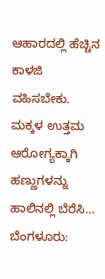ಆಹಾರದಲ್ಲಿ ಹೆಚ್ಚಿನ ಕಾಳಜಿ ವಹಿಸಬೇಕು. ಮಕ್ಕಳ ಉತ್ತಮ ಆರೋಗ್ಯಕ್ಕಾಗಿ ಹಣ್ಣುಗಳನ್ನು ಹಾಲಿನಲ್ಲಿ ಬೆರೆಸಿ…
ಬೆಂಗಳೂರು: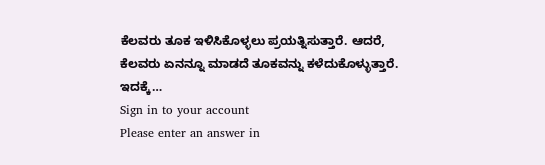ಕೆಲವರು ತೂಕ ಇಳಿಸಿಕೊಳ್ಳಲು ಪ್ರಯತ್ನಿಸುತ್ತಾರೆ. ಆದರೆ, ಕೆಲವರು ಏನನ್ನೂ ಮಾಡದೆ ತೂಕವನ್ನು ಕಳೆದುಕೊಳ್ಳುತ್ತಾರೆ. ಇದಕ್ಕೆ…
Sign in to your account
Please enter an answer in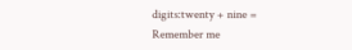digits:twenty + nine =
Remember me